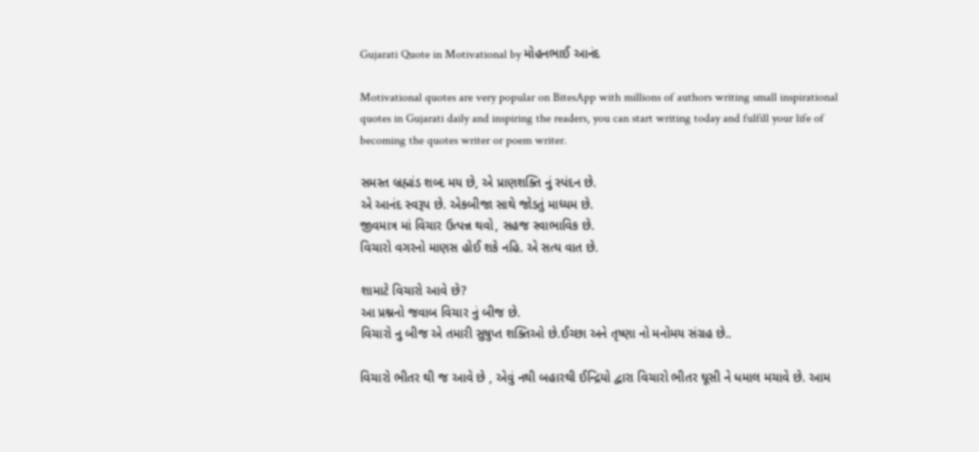Gujarati Quote in Motivational by મોહનભાઈ આનંદ

Motivational quotes are very popular on BitesApp with millions of authors writing small inspirational quotes in Gujarati daily and inspiring the readers, you can start writing today and fulfill your life of becoming the quotes writer or poem writer.

સમસ્ત બ્રહ્માંડ શબ્દ મય છે, એ પ્રાણશક્તિ નું સ્પંદન છે.
એ આનંદ સ્વરૂપ છે. એકબીજા સાથે જોડતું માધ્યમ છે.
જીવમાત્ર માં વિચાર ઉત્પન્ન થવો, સહજ સ્વાભાવિક છે.
વિચારો વગરનો માણસ હોઈ શકે નહિ. એ સત્ય વાત છે.

શામાટે વિચારો આવે છે?
આ પ્રશ્નનો જવાબ વિચાર નું બીજ છે.
વિચારો નુ બીજ એ તમારી સુષુપ્ત શક્તિઓ છે.ઈચ્છા અને તૃષ્ણા નો મનોમય સંગ્રહ છે..

વિચારો ભીતર થી જ આવે છે , એવું નથી બહારથી ઈન્દ્રિયો દ્વારા વિચારો ભીતર ઘૂસી ને ધમાલ મચાવે છે. આમ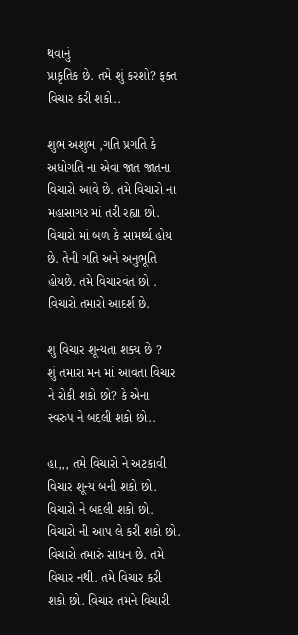થવાનું
પ્રાકૃતિક છે. તમે શું કરશો? ફક્ત વિચાર કરી શકો..

શુભ અશુભ ,ગતિ પ્રગતિ કે અધોગતિ ના એવા જાત જાતના
વિચારો આવે છે. તમે વિચારો ના મહાસાગર માં તરી રહ્યા છો.
વિચારો માં બળ કે સામર્થ્ય હોય છે. તેની ગતિ અને અનુભૂતિ
હોયછે. તમે વિચારવંત છો . વિચારો તમારો આદર્શ છે.

શુ વિચાર શૂન્યતા શક્ય છે ?
શું તમારા મન માં આવતા વિચાર ને રોકી શકો છો? કે એના
સ્વરુપ ને બદલી શકો છો..

હા,,, તમે વિચારો ને અટકાવી વિચાર શૂન્ય બની શકો છો.
વિચારો ને બદલી શકો છો. વિચારો ની આપ લે કરી શકો છો.
વિચારો તમારું સાધન છે. તમે વિચાર નથી. તમે વિચાર કરી શકો છો. વિચાર તમને વિચારી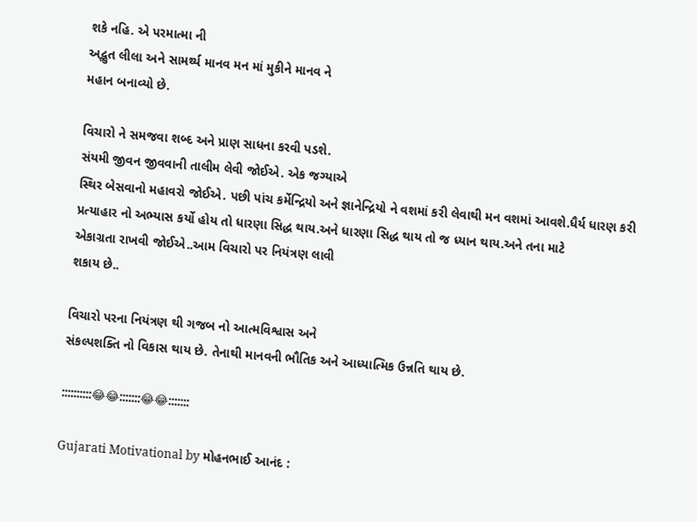શકે નહિ. એ પરમાત્મા ની
અદ્ભુત લીલા અને સામર્થ્ય માનવ મન માં મુકીને માનવ ને
મહાન બનાવ્યો છે.

વિચારો ને સમજવા શબ્દ અને પ્રાણ સાધના કરવી પડશે.
સંયમી જીવન જીવવાની તાલીમ લેવી જોઈએ. એક જગ્યાએ
સ્થિર બેસવાનો મહાવરો જોઈએ. પછી પાંચ કર્મેન્દ્રિયો અને જ્ઞાનેન્દ્રિયો ને વશમાં કરી લેવાથી મન વશમાં આવશે.ધૈર્ય ધારણ કરી પ્રત્યાહાર નો અભ્યાસ કર્યો હોય તો ધારણા સિદ્ધ થાય.અને ધારણા સિદ્ધ થાય તો જ ધ્યાન થાય.અને તના માટે
એકાગ્રતા રાખવી જોઈએ..આમ વિચારો પર નિયંત્રણ લાવી
શકાય છે..

વિચારો પરના નિયંત્રણ થી ગજબ નો આત્મવિશ્વાસ અને
સંકલ્પશક્તિ નો વિકાસ થાય છે. તેનાથી માનવની ભૌતિક અને આધ્યાત્મિક ઉન્નતિ થાય છે.

::::::::::😂😂:::::::😂😂:::::::

Gujarati Motivational by મોહનભાઈ આનંદ :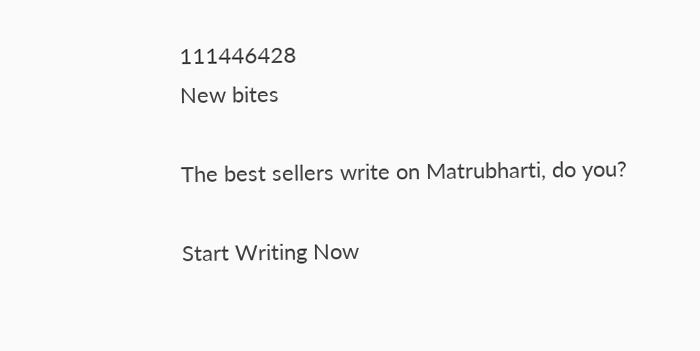111446428
New bites

The best sellers write on Matrubharti, do you?

Start Writing Now